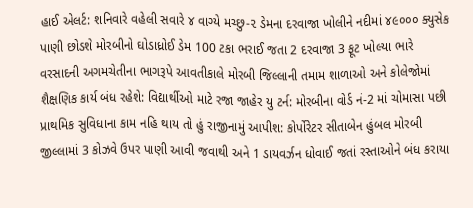હાઈ એલર્ટ: શનિવારે વહેલી સવારે ૪ વાગ્યે મચ્છુ-૨ ડેમના દરવાજા ખોલીને નદીમાં ૪૯૦૦૦ ક્યુસેક પાણી છોડશે મોરબીનો ઘોડાધ્રોઈ ડેમ 100 ટકા ભરાઈ જતા 2 દરવાજા 3 ફૂટ ખોલ્યા ભારે વરસાદની અગમચેતીના ભાગરૂપે આવતીકાલે મોરબી જિલ્લાની તમામ શાળાઓ અને કોલેજોમાં શૈક્ષણિક કાર્ય બંધ રહેશે: વિદ્યાર્થીઓ માટે રજા જાહેર યુ ટર્ન: મોરબીના વોર્ડ નં-2 માં ચોમાસા પછી પ્રાથમિક સુવિધાના કામ નહિ થાય તો હું રાજીનામું આપીશ: કોર્પોરેટર સીતાબેન હુંબલ મોરબી જીલ્લામાં 3 કોઝવે ઉપર પાણી આવી જવાથી અને 1 ડાયવર્ઝન ધોવાઈ જતાં રસ્તાઓને બંધ કરાયા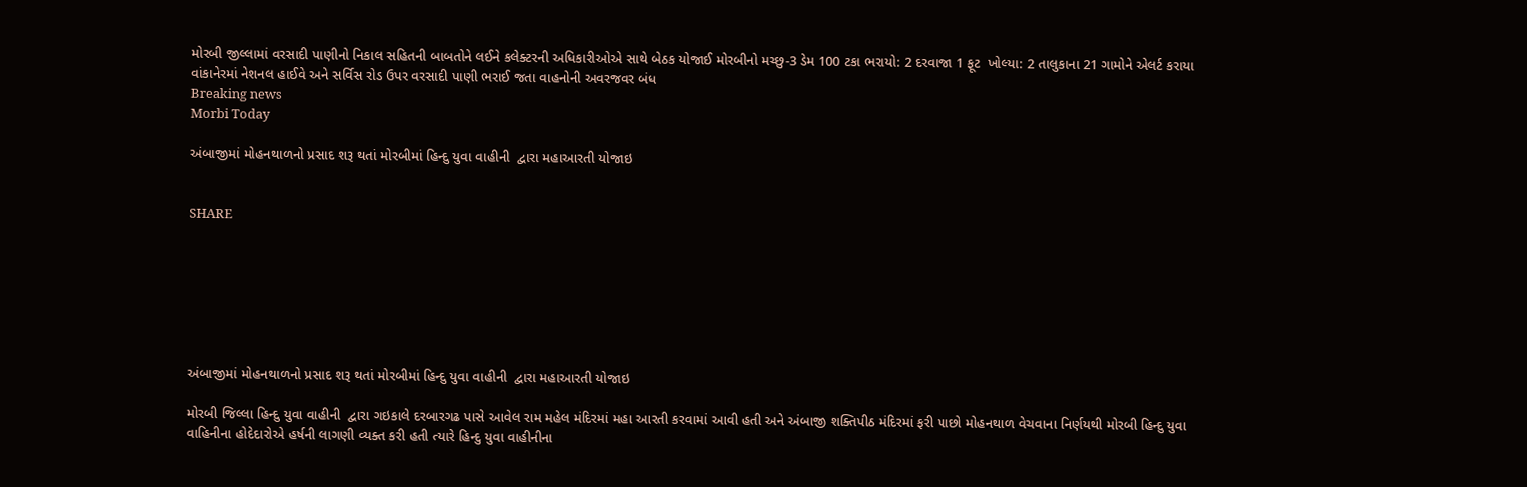મોરબી જીલ્લામાં વરસાદી પાણીનો નિકાલ સહિતની બાબતોને લઈને કલેક્ટરની અધિકારીઓએ સાથે બેઠક યોજાઈ મોરબીનો મચ્છુ-3 ડેમ 100 ટકા ભરાયો: 2 દરવાજા 1 ફૂટ  ખોલ્યા: 2 તાલુકાના 21 ગામોને એલર્ટ કરાયા વાંકાનેરમાં નેશનલ હાઈવે અને સર્વિસ રોડ ઉપર વરસાદી પાણી ભરાઈ જતા વાહનોની અવરજવર બંધ
Breaking news
Morbi Today

અંબાજીમાં મોહનથાળનો પ્રસાદ શરૂ થતાં મોરબીમાં હિન્દુ યુવા વાહીની  દ્વારા મહાઆરતી યોજાઇ


SHARE







અંબાજીમાં મોહનથાળનો પ્રસાદ શરૂ થતાં મોરબીમાં હિન્દુ યુવા વાહીની  દ્વારા મહાઆરતી યોજાઇ

મોરબી જિલ્લા હિન્દુ યુવા વાહીની  દ્વારા ગઇકાલે દરબારગઢ પાસે આવેલ રામ મહેલ મંદિરમાં મહા આરતી કરવામાં આવી હતી અને અંબાજી શક્તિપીઠ મંદિરમાં ફરી પાછો મોહનથાળ વેચવાના નિર્ણયથી મોરબી હિન્દુ યુવા વાહિનીના હોદેદારોએ હર્ષની લાગણી વ્યક્ત કરી હતી ત્યારે હિન્દુ યુવા વાહીનીના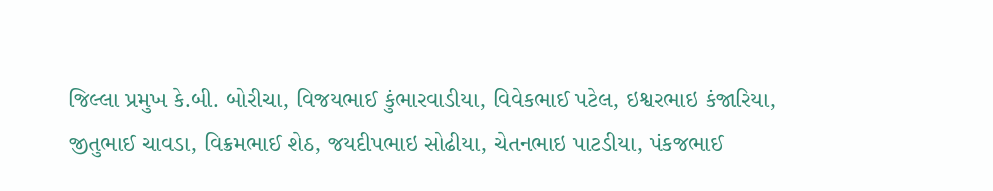જિલ્લા પ્રમુખ કે.બી. બોરીચા, વિજયભાઈ કુંભારવાડીયા, વિવેકભાઈ પટેલ, ઇશ્વરભાઇ કંજારિયા, જીતુભાઈ ચાવડા, વિક્રમભાઈ શેઠ, જયદીપભાઇ સોઢીયા, ચેતનભાઇ પાટડીયા, પંકજભાઈ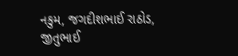નકુમ, જગદીશભાઈ રાઠોડ, જીતુભાઈ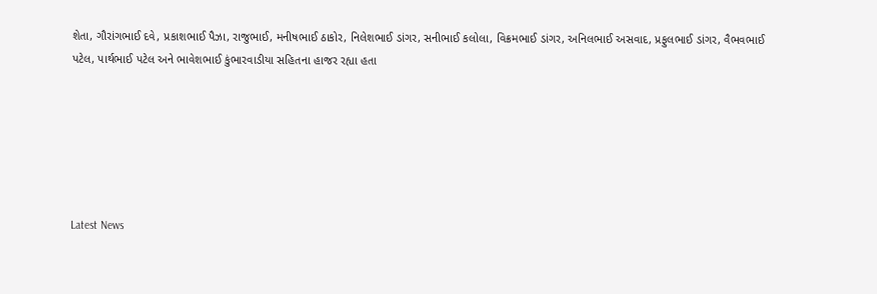શેતા, ગૌરાંગભાઈ દવે, પ્રકાશભાઈ પૈઝા, રાજુભાઈ, મનીષભાઈ ઠાકોર, નિલેશભાઈ ડાંગર, સનીભાઈ કલોલા, વિક્રમભાઈ ડાંગર, અનિલભાઈ અસવાદ, પ્રફુલભાઈ ડાંગર, વૈભવભાઈ પટેલ, પાર્થભાઈ પટેલ અને ભાવેશભાઈ કુંભારવાડીયા સહિતના હાજર રહ્યા હતા






Latest News